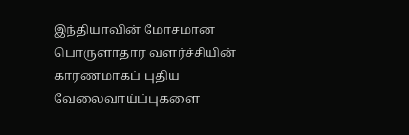இந்தியாவின் மோசமான பொருளாதார வளர்ச்சியின் காரணமாகப் புதிய வேலைவாய்ப்புகளை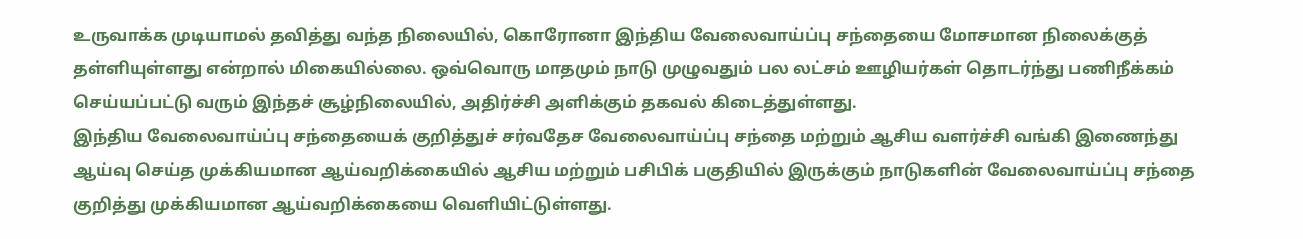உருவாக்க முடியாமல் தவித்து வந்த நிலையில், கொரோனா இந்திய வேலைவாய்ப்பு சந்தையை மோசமான நிலைக்குத் தள்ளியுள்ளது என்றால் மிகையில்லை. ஒவ்வொரு மாதமும் நாடு முழுவதும் பல லட்சம் ஊழியர்கள் தொடர்ந்து பணிநீக்கம் செய்யப்பட்டு வரும் இந்தச் சூழ்நிலையில், அதிர்ச்சி அளிக்கும் தகவல் கிடைத்துள்ளது.
இந்திய வேலைவாய்ப்பு சந்தையைக் குறித்துச் சர்வதேச வேலைவாய்ப்பு சந்தை மற்றும் ஆசிய வளர்ச்சி வங்கி இணைந்து ஆய்வு செய்த முக்கியமான ஆய்வறிக்கையில் ஆசிய மற்றும் பசிபிக் பகுதியில் இருக்கும் நாடுகளின் வேலைவாய்ப்பு சந்தை குறித்து முக்கியமான ஆய்வறிக்கையை வெளியிட்டுள்ளது.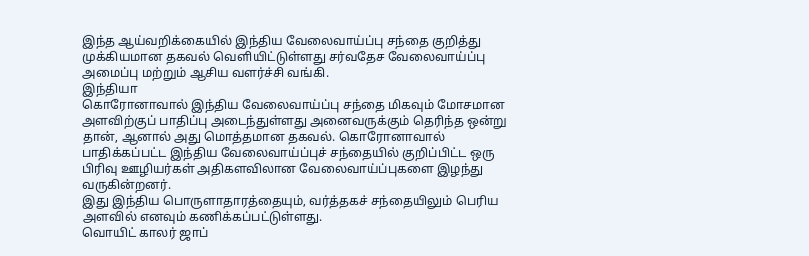இந்த ஆய்வறிக்கையில் இந்திய வேலைவாய்ப்பு சந்தை குறித்து முக்கியமான தகவல் வெளியிட்டுள்ளது சர்வதேச வேலைவாய்ப்பு அமைப்பு மற்றும் ஆசிய வளர்ச்சி வங்கி.
இந்தியா
கொரோனாவால் இந்திய வேலைவாய்ப்பு சந்தை மிகவும் மோசமான அளவிற்குப் பாதிப்பு அடைந்துள்ளது அனைவருக்கும் தெரிந்த ஒன்று தான், ஆனால் அது மொத்தமான தகவல். கொரோனாவால் பாதிக்கப்பட்ட இந்திய வேலைவாய்ப்புச் சந்தையில் குறிப்பிட்ட ஒரு பிரிவு ஊழியர்கள் அதிகளவிலான வேலைவாய்ப்புகளை இழந்து வருகின்றனர்.
இது இந்திய பொருளாதாரத்தையும், வர்த்தகச் சந்தையிலும் பெரிய அளவில் எனவும் கணிக்கப்பட்டுள்ளது.
வொயிட் காலர் ஜாப்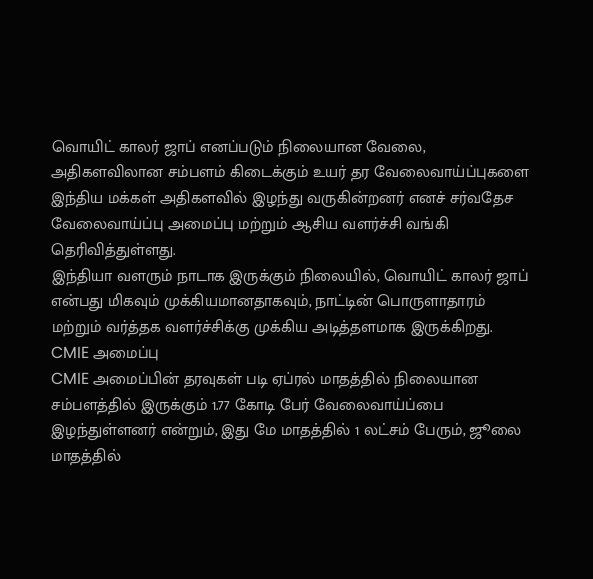வொயிட் காலர் ஜாப் எனப்படும் நிலையான வேலை, அதிகளவிலான சம்பளம் கிடைக்கும் உயர் தர வேலைவாய்ப்புகளை இந்திய மக்கள் அதிகளவில் இழந்து வருகின்றனர் எனச் சர்வதேச வேலைவாய்ப்பு அமைப்பு மற்றும் ஆசிய வளர்ச்சி வங்கி தெரிவித்துள்ளது.
இந்தியா வளரும் நாடாக இருக்கும் நிலையில், வொயிட் காலர் ஜாப் என்பது மிகவும் முக்கியமானதாகவும், நாட்டின் பொருளாதாரம் மற்றும் வர்த்தக வளர்ச்சிக்கு முக்கிய அடித்தளமாக இருக்கிறது.
CMIE அமைப்பு
CMIE அமைப்பின் தரவுகள் படி ஏப்ரல் மாதத்தில் நிலையான சம்பளத்தில் இருக்கும் 1.77 கோடி பேர் வேலைவாய்ப்பை இழந்துள்ளனர் என்றும், இது மே மாதத்தில் 1 லட்சம் பேரும், ஜூலை மாதத்தில்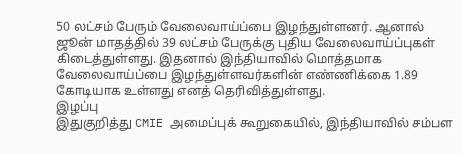50 லட்சம் பேரும் வேலைவாய்ப்பை இழந்துள்ளனர். ஆனால் ஜூன் மாதத்தில் 39 லட்சம் பேருக்கு புதிய வேலைவாய்ப்புகள் கிடைத்துள்ளது. இதனால் இந்தியாவில் மொத்தமாக வேலைவாய்ப்பை இழந்துள்ளவர்களின் எண்ணிக்கை 1.89 கோடியாக உள்ளது எனத் தெரிவித்துள்ளது.
இழப்பு
இதுகுறித்து CMIE அமைப்புக் கூறுகையில், இந்தியாவில் சம்பள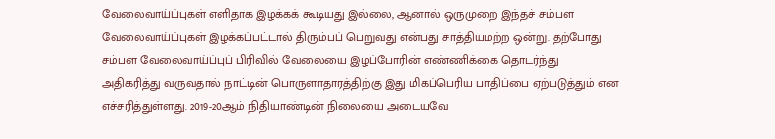வேலைவாய்ப்புகள் எளிதாக இழக்கக் கூடியது இல்லை, ஆனால் ஒருமுறை இந்தச் சம்பள வேலைவாய்ப்புகள் இழக்கப்பட்டால் திரும்பப் பெறுவது என்பது சாத்தியமற்ற ஒன்று. தற்போது சம்பள வேலைவாய்ப்புப் பிரிவில் வேலையை இழப்போரின் எண்ணிக்கை தொடர்ந்து அதிகரித்து வருவதால் நாட்டின் பொருளாதாரத்திற்கு இது மிகப்பெரிய பாதிப்பை ஏற்படுத்தும் என எச்சரித்துள்ளது. 2019-20ஆம் நிதியாண்டின் நிலையை அடையவே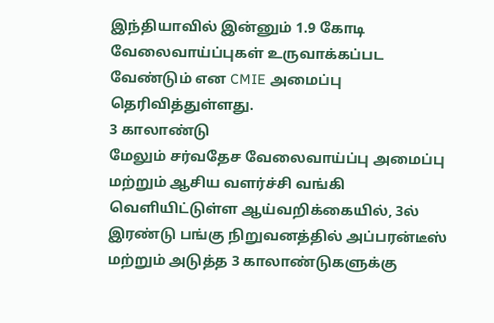இந்தியாவில் இன்னும் 1.9 கோடி வேலைவாய்ப்புகள் உருவாக்கப்பட வேண்டும் என CMIE அமைப்பு தெரிவித்துள்ளது.
3 காலாண்டு
மேலும் சர்வதேச வேலைவாய்ப்பு அமைப்பு மற்றும் ஆசிய வளர்ச்சி வங்கி வெளியிட்டுள்ள ஆய்வறிக்கையில், 3ல் இரண்டு பங்கு நிறுவனத்தில் அப்பரன்டீஸ் மற்றும் அடுத்த 3 காலாண்டுகளுக்கு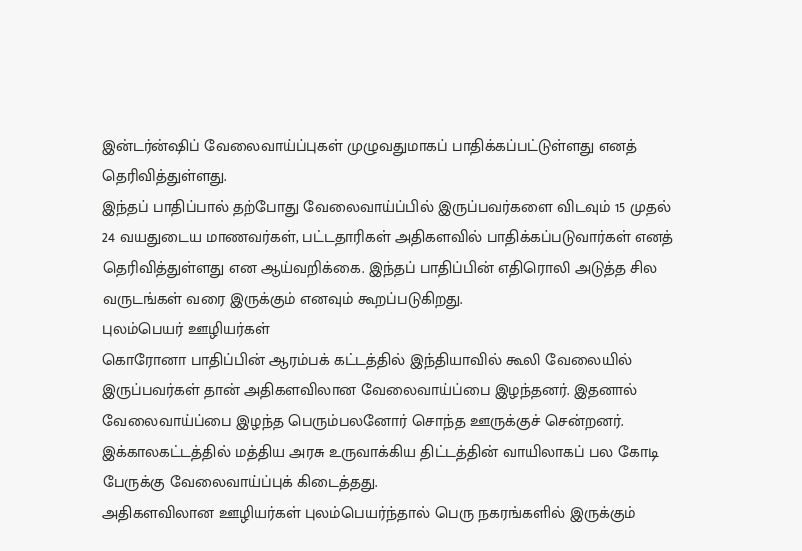இன்டர்ன்ஷிப் வேலைவாய்ப்புகள் முழுவதுமாகப் பாதிக்கப்பட்டுள்ளது எனத் தெரிவித்துள்ளது.
இந்தப் பாதிப்பால் தற்போது வேலைவாய்ப்பில் இருப்பவர்களை விடவும் 15 முதல் 24 வயதுடைய மாணவர்கள், பட்டதாரிகள் அதிகளவில் பாதிக்கப்படுவார்கள் எனத் தெரிவித்துள்ளது என ஆய்வறிக்கை. இந்தப் பாதிப்பின் எதிரொலி அடுத்த சில வருடங்கள் வரை இருக்கும் எனவும் கூறப்படுகிறது.
புலம்பெயர் ஊழியர்கள்
கொரோனா பாதிப்பின் ஆரம்பக் கட்டத்தில் இந்தியாவில் கூலி வேலையில் இருப்பவர்கள் தான் அதிகளவிலான வேலைவாய்ப்பை இழந்தனர். இதனால் வேலைவாய்ப்பை இழந்த பெரும்பலனோர் சொந்த ஊருக்குச் சென்றனர். இக்காலகட்டத்தில் மத்திய அரசு உருவாக்கிய திட்டத்தின் வாயிலாகப் பல கோடி பேருக்கு வேலைவாய்ப்புக் கிடைத்தது.
அதிகளவிலான ஊழியர்கள் புலம்பெயர்ந்தால் பெரு நகரங்களில் இருக்கும்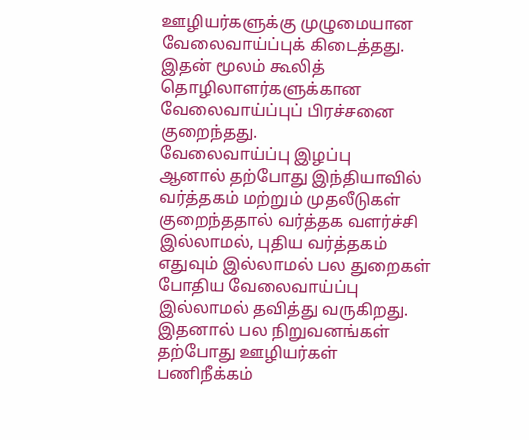ஊழியர்களுக்கு முழுமையான வேலைவாய்ப்புக் கிடைத்தது. இதன் மூலம் கூலித் தொழிலாளர்களுக்கான வேலைவாய்ப்புப் பிரச்சனை குறைந்தது.
வேலைவாய்ப்பு இழப்பு
ஆனால் தற்போது இந்தியாவில் வர்த்தகம் மற்றும் முதலீடுகள் குறைந்ததால் வர்த்தக வளர்ச்சி இல்லாமல், புதிய வர்த்தகம் எதுவும் இல்லாமல் பல துறைகள் போதிய வேலைவாய்ப்பு இல்லாமல் தவித்து வருகிறது. இதனால் பல நிறுவனங்கள் தற்போது ஊழியர்கள் பணிநீக்கம்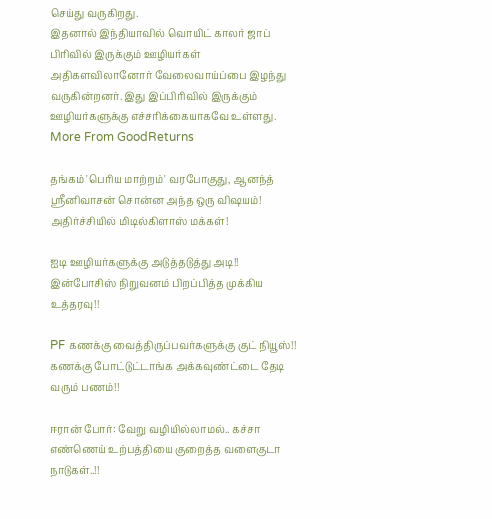செய்து வருகிறது.
இதனால் இந்தியாவில் வொயிட் காலர் ஜாப் பிரிவில் இருக்கும் ஊழியர்கள் அதிகளவிலானோர் வேலைவாய்ப்பை இழந்து வருகின்றனர். இது இப்பிரிவில் இருக்கும் ஊழியர்களுக்கு எச்சரிக்கையாகவே உள்ளது.
More From GoodReturns

தங்கம் 'பெரிய மாற்றம்' வரபோகுது, ஆனந்த் ஸ்ரீனிவாசன் சொன்ன அந்த ஒரு விஷயம்! அதிர்ச்சியில் மிடில்கிளாஸ் மக்கள்!

ஐடி ஊழியர்களுக்கு அடுத்தடுத்து அடி!! இன்போசிஸ் நிறுவனம் பிறப்பித்த முக்கிய உத்தரவு!!

PF கணக்கு வைத்திருப்பவர்களுக்கு குட் நியூஸ்!! கணக்கு போட்டுட்டாங்க அக்கவுண்ட்டை தேடி வரும் பணம்!!

ஈரான் போர்: வேறு வழியில்லாமல்.. கச்சா எண்ணெய் உற்பத்தியை குறைத்த வளைகுடா நாடுகள்..!!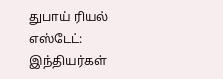துபாய் ரியல் எஸ்டேட்: இந்தியர்கள்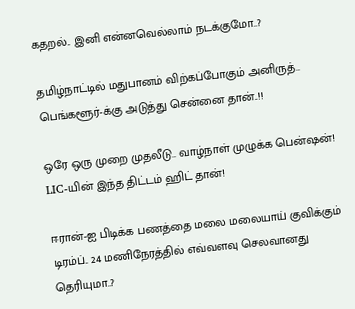கதறல்.. இனி என்னவெல்லாம் நடக்குமோ..?

தமிழ்நாட்டில் மதுபானம் விற்கப்போகும் அனிருத்.. பெங்களூர்-க்கு அடுத்து சென்னை தான்..!!

ஒரே ஒரு முறை முதலீடு.. வாழ்நாள் முழுக்க பென்ஷன்! LIC-யின் இந்த திட்டம் ஹிட் தான்!

ஈரான்-ஐ பிடிக்க பணத்தை மலை மலையாய் குவிக்கும் டிரம்ப்.. 24 மணிநேரத்தில் எவ்வளவு செலவானது தெரியுமா..?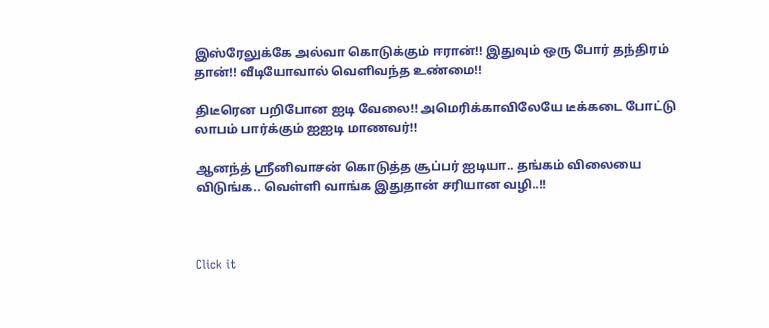இஸ்ரேலுக்கே அல்வா கொடுக்கும் ஈரான்!! இதுவும் ஒரு போர் தந்திரம் தான்!! வீடியோவால் வெளிவந்த உண்மை!!

திடீரென பறிபோன ஐடி வேலை!! அமெரிக்காவிலேயே டீக்கடை போட்டு லாபம் பார்க்கும் ஐஐடி மாணவர்!!

ஆனந்த் ஸ்ரீனிவாசன் கொடுத்த சூப்பர் ஐடியா.. தங்கம் விலையை விடுங்க.. வெள்ளி வாங்க இதுதான் சரியான வழி..!!



Click it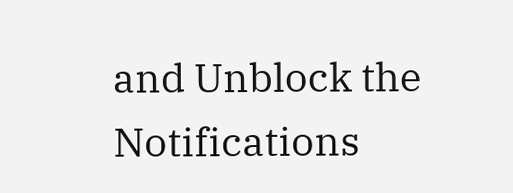and Unblock the Notifications